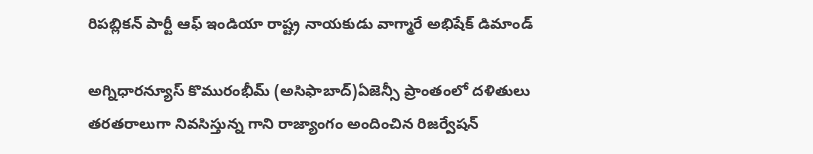రిపబ్లికన్ పార్టీ ఆఫ్ ఇండియా రాష్ట్ర నాయకుడు వాగ్మారే అభిషేక్ డిమాండ్

అగ్నిధారన్యూస్ కొమురంభీమ్ (అసిఫాబాద్)ఏజెన్సీ ప్రాంతంలో దళితులు తరతరాలుగా నివసిస్తున్న గాని రాజ్యాంగం అందించిన రిజర్వేషన్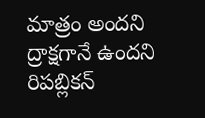మాత్రం అందని ద్రాక్షగానే ఉందని రిపబ్లికన్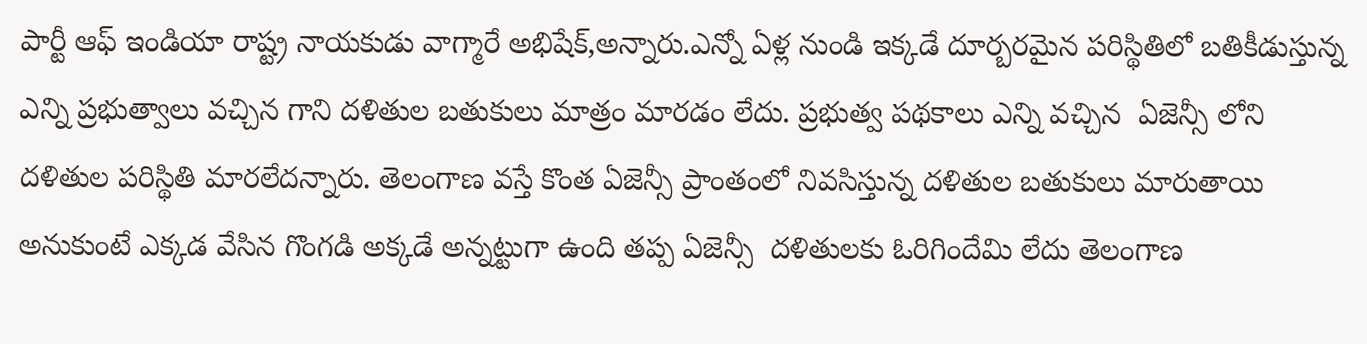పార్టీ ఆఫ్ ఇండియా రాష్ట్ర నాయకుడు వాగ్మారే అభిషేక్,అన్నారు.ఎన్నో ఏళ్ల నుండి ఇక్కడే దూర్బరమైన పరిస్థితిలో బతికీడుస్తున్న ఎన్ని ప్రభుత్వాలు వచ్చిన గాని దళితుల బతుకులు మాత్రం మారడం లేదు. ప్రభుత్వ పథకాలు ఎన్ని వచ్చిన  ఏజెన్సీ లోని దళితుల పరిస్థితి మారలేదన్నారు. తెలంగాణ వస్తే కొంత ఏజెన్సీ ప్రాంతంలో నివసిస్తున్న దళితుల బతుకులు మారుతాయి అనుకుంటే ఎక్కడ వేసిన గొంగడి అక్కడే అన్నట్టుగా ఉంది తప్ప ఏజెన్సీ  దళితులకు ఓరిగిందేమి లేదు తెలంగాణ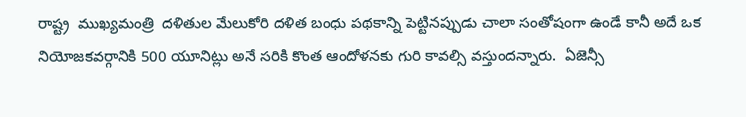రాష్ట్ర  ముఖ్యమంత్రి  దళితుల మేలుకోరి దళిత బంధు పథకాన్ని పెట్టినప్పుడు చాలా సంతోషంగా ఉండే కానీ అదే ఒక నియోజకవర్గానికి 500 యూనిట్లు అనే సరికి కొంత ఆందోళనకు గురి కావల్సి వస్తుందన్నారు.  ఏజెన్సీ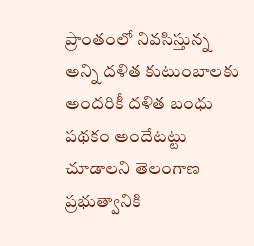ప్రాంతంలో నివసిస్తున్న అన్ని దళిత కుటుంబాలకు అందరికీ దళిత బంధు పథకం అందేటట్టు చూడాలని తెలంగాణ ప్రభుత్వానికి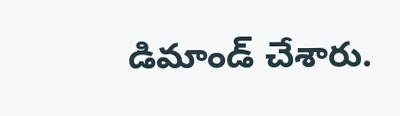డిమాండ్ చేశారు.